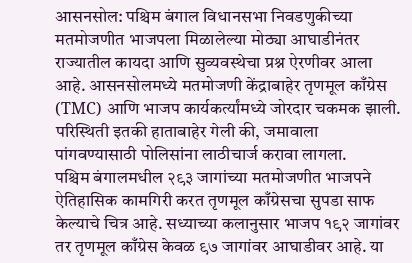आसनसोल: पश्चिम बंगाल विधानसभा निवडणुकीच्या मतमोजणीत भाजपला मिळालेल्या मोठ्या आघाडीनंतर राज्यातील कायदा आणि सुव्यवस्थेचा प्रश्न ऐरणीवर आला आहे. आसनसोलमध्ये मतमोजणी केंद्राबाहेर तृणमूल काँग्रेस (TMC) आणि भाजप कार्यकर्त्यांमध्ये जोरदार चकमक झाली. परिस्थिती इतकी हाताबाहेर गेली की, जमावाला पांगवण्यासाठी पोलिसांना लाठीचार्ज करावा लागला.
पश्चिम बंगालमधील २९३ जागांच्या मतमोजणीत भाजपने ऐतिहासिक कामगिरी करत तृणमूल काँग्रेसचा सुपडा साफ केल्याचे चित्र आहे. सध्याच्या कलानुसार भाजप १९२ जागांवर तर तृणमूल काँग्रेस केवळ ९७ जागांवर आघाडीवर आहे. या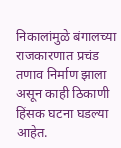निकालांमुळे बंगालच्या राजकारणात प्रचंड तणाव निर्माण झाला असून काही ठिकाणी हिंसक घटना घडल्या आहेत.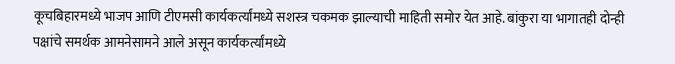कूचबिहारमध्ये भाजप आणि टीएमसी कार्यकर्त्यांमध्ये सशस्त्र चकमक झाल्याची माहिती समोर येत आहे. बांकुरा या भागातही दोन्ही पक्षांचे समर्थक आमनेसामने आले असून कार्यकर्त्यांमध्ये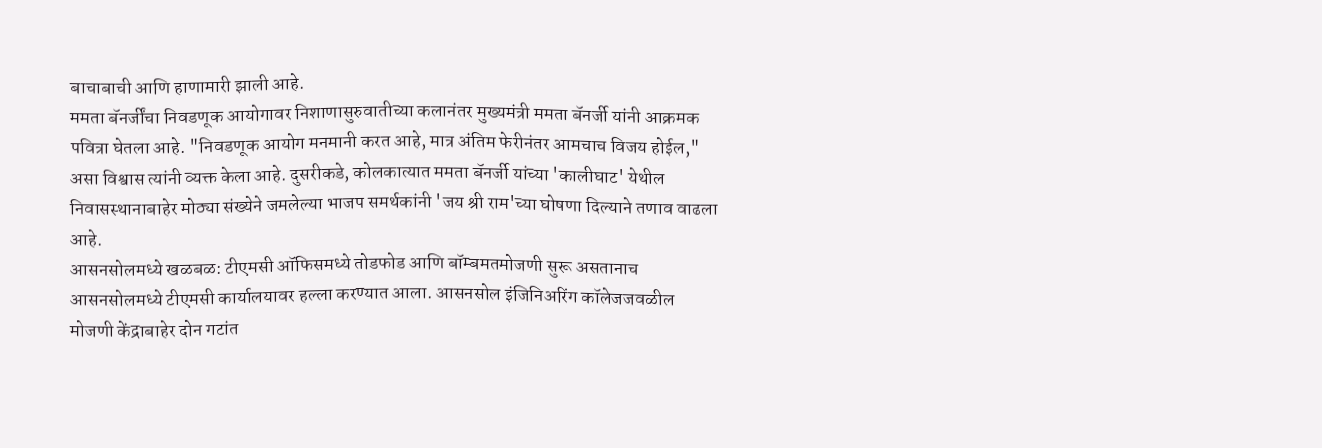बाचाबाची आणि हाणामारी झाली आहे.
ममता बॅनर्जींचा निवडणूक आयोगावर निशाणासुरुवातीच्या कलानंतर मुख्यमंत्री ममता बॅनर्जी यांनी आक्रमक पवित्रा घेतला आहे. "निवडणूक आयोग मनमानी करत आहे, मात्र अंतिम फेरीनंतर आमचाच विजय होईल," असा विश्वास त्यांनी व्यक्त केला आहे. दुसरीकडे, कोलकात्यात ममता बॅनर्जी यांच्या 'कालीघाट' येथील निवासस्थानाबाहेर मोठ्या संख्येने जमलेल्या भाजप समर्थकांनी 'जय श्री राम'च्या घोषणा दिल्याने तणाव वाढला आहे.
आसनसोलमध्ये खळबळ: टीएमसी ऑफिसमध्ये तोडफोड आणि बॉम्बमतमोजणी सुरू असतानाच आसनसोलमध्ये टीएमसी कार्यालयावर हल्ला करण्यात आला. आसनसोल इंजिनिअरिंग कॉलेजजवळील मोजणी केंद्राबाहेर दोन गटांत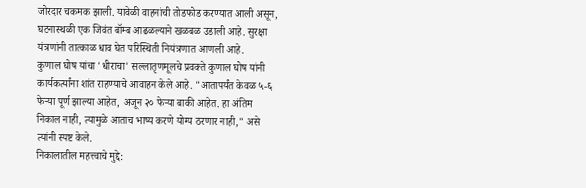जोरदार चकमक झाली. यावेळी वाहनांची तोडफोड करण्यात आली असून, घटनास्थळी एक जिवंत बॉम्ब आढळल्याने खळबळ उडाली आहे. सुरक्षा यंत्रणांनी तात्काळ धाव घेत परिस्थिती नियंत्रणात आणली आहे.
कुणाल घोष यांचा 'धीराचा' सल्लातृणमूलचे प्रवक्ते कुणाल घोष यांनी कार्यकर्त्यांना शांत राहण्याचे आवाहन केले आहे. "आतापर्यंत केवळ ५-६ फेऱ्या पूर्ण झाल्या आहेत, अजून २० फेऱ्या बाकी आहेत. हा अंतिम निकाल नाही, त्यामुळे आताच भाष्य करणे योग्य ठरणार नाही," असे त्यांनी स्पष्ट केले.
निकालातील महत्त्वाचे मुद्दे: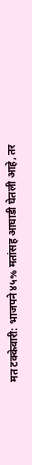मत टक्केवारी: भाजपने ४५% मतांसह आघाडी घेतली आहे, तर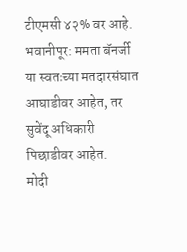टीएमसी ४२% वर आहे.
भवानीपूर: ममता बॅनर्जी या स्वतःच्या मतदारसंघात आघाडीवर आहेत, तर सुवेंदू अधिकारी पिछाडीवर आहेत.
मोदी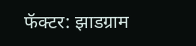फॅक्टर: झाडग्राम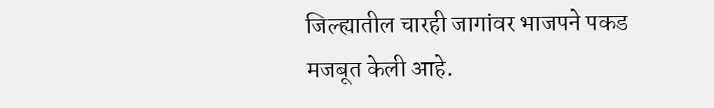जिल्ह्यातील चारही जागांवर भाजपने पकड मजबूत केली आहे.